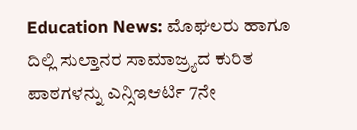Education News: ಮೊಘಲರು ಹಾಗೂ ದಿಲ್ಲಿ ಸುಲ್ತಾನರ ಸಾಮಾಜ್ರ್ಯದ ಕುರಿತ ಪಾಠಗಳನ್ನು ಎನ್ಸಿಇಆರ್ಟಿ 7ನೇ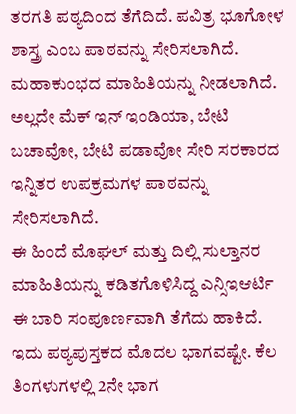ತರಗತಿ ಪಠ್ಯದಿಂದ ತೆಗೆದಿದೆ. ಪವಿತ್ರ ಭೂಗೋಳ ಶಾಸ್ತ್ರ ಎಂಬ ಪಾಠವನ್ನು ಸೇರಿಸಲಾಗಿದೆ. ಮಹಾಕುಂಭದ ಮಾಹಿತಿಯನ್ನು ನೀಡಲಾಗಿದೆ. ಅಲ್ಲದೇ ಮೆಕ್ ಇನ್ ಇಂಡಿಯಾ, ಬೇಟಿ ಬಚಾವೋ, ಬೇಟಿ ಪಡಾವೋ ಸೇರಿ ಸರಕಾರದ ಇನ್ನಿತರ ಉಪಕ್ರಮಗಳ ಪಾಠವನ್ನು ಸೇರಿಸಲಾಗಿದೆ.
ಈ ಹಿಂದೆ ಮೊಘಲ್ ಮತ್ತು ದಿಲ್ಲಿ ಸುಲ್ತಾನರ ಮಾಹಿತಿಯನ್ನು ಕಡಿತಗೊಳಿಸಿದ್ದ ಎನ್ಸಿಇಆರ್ಟಿ ಈ ಬಾರಿ ಸಂಪೂರ್ಣವಾಗಿ ತೆಗೆದು ಹಾಕಿದೆ. ಇದು ಪಠ್ಯಪುಸ್ತಕದ ಮೊದಲ ಭಾಗವಷ್ಟೇ. ಕೆಲ ತಿಂಗಳುಗಳಲ್ಲಿ 2ನೇ ಭಾಗ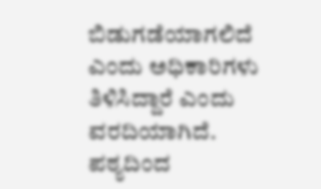ಬಿಡುಗಡೆಯಾಗಲಿದೆ ಎಂದು ಅಧಿಕಾರಿಗಳು ತಿಳಿಸಿದ್ದಾರೆ ಎಂದು ವರದಿಯಾಗಿದೆ.
ಪಠ್ಯದಿಂದ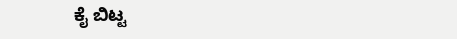ಕೈ ಬಿಟ್ಟ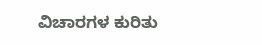ವಿಚಾರಗಳ ಕುರಿತು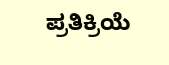ಪ್ರತಿಕ್ರಿಯೆ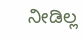ನೀಡಿಲ್ಲ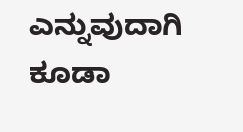ಎನ್ನುವುದಾಗಿ ಕೂಡಾ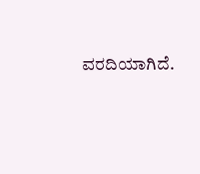ವರದಿಯಾಗಿದೆ.